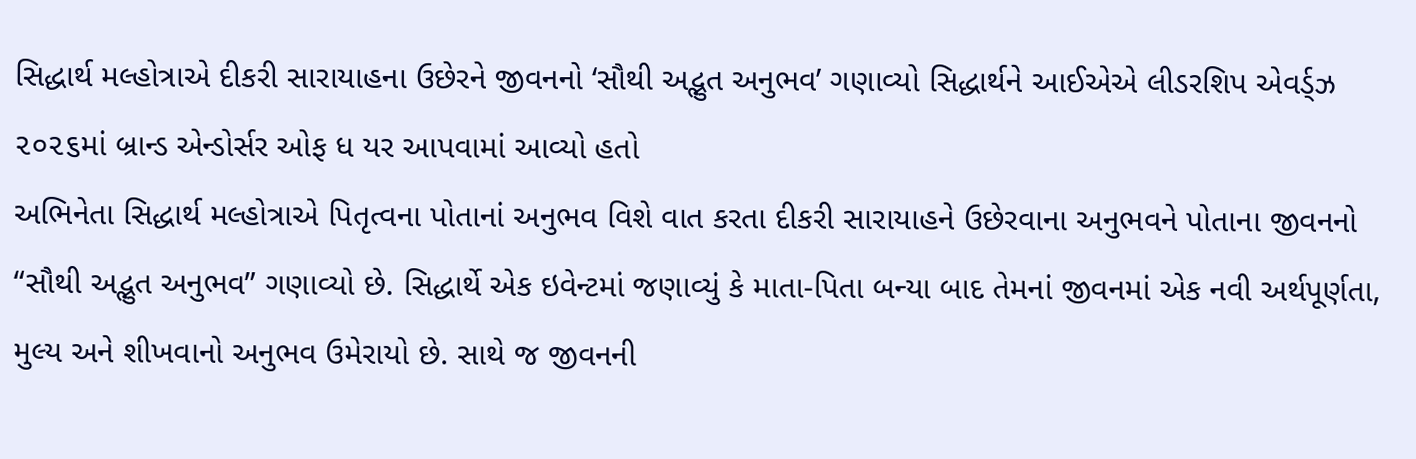સિદ્ધાર્થ મલ્હોત્રાએ દીકરી સારાયાહના ઉછેરને જીવનનો ‘સૌથી અદ્ભુત અનુભવ’ ગણાવ્યો સિદ્ધાર્થને આઈએએ લીડરશિપ એવર્ડ્ઝ ૨૦૨૬માં બ્રાન્ડ એન્ડોર્સર ઓફ ધ યર આપવામાં આવ્યો હતો
અભિનેતા સિદ્ધાર્થ મલ્હોત્રાએ પિતૃત્વના પોતાનાં અનુભવ વિશે વાત કરતા દીકરી સારાયાહને ઉછેરવાના અનુભવને પોતાના જીવનનો “સૌથી અદ્ભુત અનુભવ” ગણાવ્યો છે. સિદ્ધાર્થે એક ઇવેન્ટમાં જણાવ્યું કે માતા-પિતા બન્યા બાદ તેમનાં જીવનમાં એક નવી અર્થપૂર્ણતા, મુલ્ય અને શીખવાનો અનુભવ ઉમેરાયો છે. સાથે જ જીવનની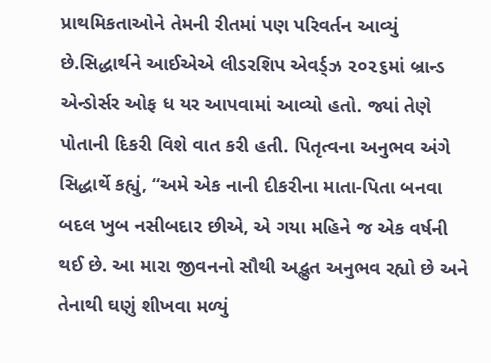પ્રાથમિકતાઓને તેમની રીતમાં પણ પરિવર્તન આવ્યું છે.સિદ્ધાર્થને આઈએએ લીડરશિપ એવર્ડ્ઝ ૨૦૨૬માં બ્રાન્ડ એન્ડોર્સર ઓફ ધ યર આપવામાં આવ્યો હતો. જ્યાં તેણે પોતાની દિકરી વિશે વાત કરી હતી. પિતૃત્વના અનુભવ અંગે સિદ્ધાર્થે કહ્યું, “અમે એક નાની દીકરીના માતા-પિતા બનવા બદલ ખુબ નસીબદાર છીએ, એ ગયા મહિને જ એક વર્ષની થઈ છે. આ મારા જીવનનો સૌથી અદ્ભુત અનુભવ રહ્યો છે અને તેનાથી ઘણું શીખવા મળ્યું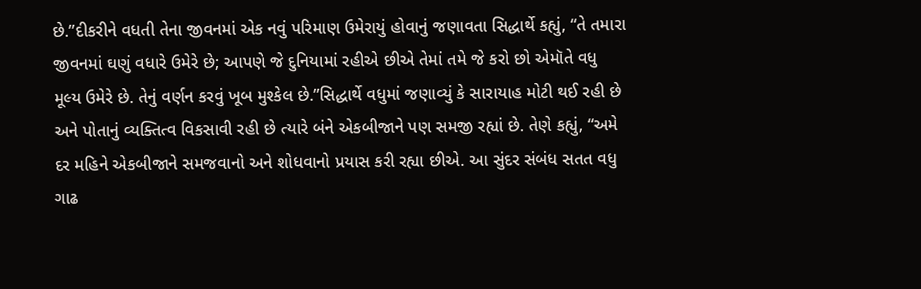છે.”દીકરીને વધતી તેના જીવનમાં એક નવું પરિમાણ ઉમેરાયું હોવાનું જણાવતા સિદ્ધાર્થે કહ્યું, “તે તમારા જીવનમાં ઘણું વધારે ઉમેરે છે; આપણે જે દુનિયામાં રહીએ છીએ તેમાં તમે જે કરો છો એમૉતે વધુ મૂલ્ય ઉમેરે છે. તેનું વર્ણન કરવું ખૂબ મુશ્કેલ છે.”સિદ્ધાર્થે વધુમાં જણાવ્યું કે સારાયાહ મોટી થઈ રહી છે અને પોતાનું વ્યક્તિત્વ વિકસાવી રહી છે ત્યારે બંને એકબીજાને પણ સમજી રહ્યાં છે. તેણે કહ્યું, “અમે દર મહિને એકબીજાને સમજવાનો અને શોધવાનો પ્રયાસ કરી રહ્યા છીએ. આ સુંદર સંબંધ સતત વધુ ગાઢ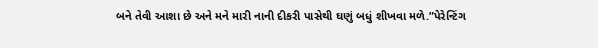બને તેવી આશા છે અને મને મારી નાની દીકરી પાસેથી ઘણું બધું શીખવા મળે.”પેરેન્ટિંગ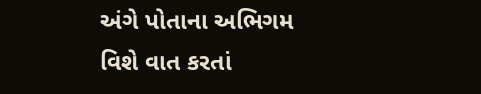અંગે પોતાના અભિગમ વિશે વાત કરતાં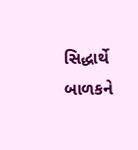સિદ્ધાર્થે બાળકને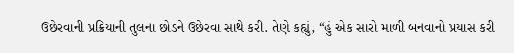ઉછેરવાની પ્રક્રિયાની તુલના છોડને ઉછેરવા સાથે કરી. તેણે કહ્યું, “હું એક સારો માળી બનવાનો પ્રયાસ કરી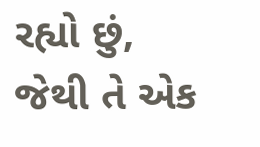રહ્યો છું, જેથી તે એક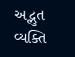અદ્ભુત વ્યક્તિ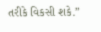તરીકે વિકસી શકે.”